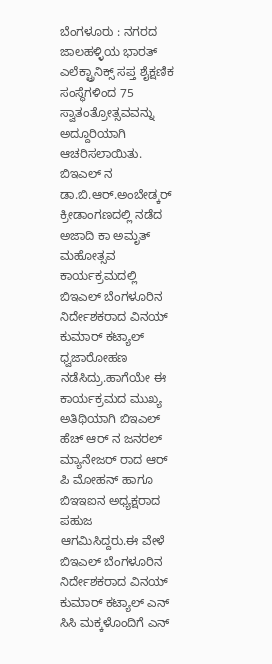ಬೆಂಗಳೂರು : ನಗರದ ಜಾಲಹಳ್ಳಿಯ ಭಾರತ್ ಎಲೆಕ್ಟ್ರಾನಿಕ್ಸ್ ಸಪ್ತ ಶೈಕ್ಷಣಿಕ ಸಂಸ್ಥೆಗಳಿಂದ 75 ಸ್ವಾತಂತ್ರೋತ್ಸವವನ್ನು ಅದ್ದೂರಿಯಾಗಿ ಆಚರಿಸಲಾಯಿತು.
ಬಿಇಎಲ್ ನ ಡಾ.ಬಿ.ಆರ್.ಅಂಬೇಡ್ಕರ್ ಕ್ರೀಡಾಂಗಣದಲ್ಲಿ ನಡೆದ ಅಜಾದಿ ಕಾ ಅಮೃತ್ ಮಹೋತ್ಸವ ಕಾರ್ಯಕ್ರಮದಲ್ಲಿ ಬಿಇಎಲ್ ಬೆಂಗಳೂರಿನ ನಿರ್ದೇಶಕರಾದ ವಿನಯ್ ಕುಮಾರ್ ಕಟ್ಯಾಲ್ ಧ್ವಜಾರೋಹಣ ನಡೆಸಿದ್ರು.ಹಾಗೆಯೇ ಈ ಕಾರ್ಯಕ್ರಮದ ಮುಖ್ಯ ಅತಿಥಿಯಾಗಿ ಬಿಇಎಲ್ ಹೆಚ್ ಆರ್ ನ ಜನರಲ್ ಮ್ಯಾನೇಜರ್ ರಾದ ಆರ್ ಪಿ ಮೋಹನ್ ಹಾಗೂ ಬಿಇಇಐನ ಅಧ್ಯಕ್ಷರಾದ ಪಹುಜ ಆಗಮಿಸಿದ್ದರು.ಈ ವೇಳೆ ಬಿಇಎಲ್ ಬೆಂಗಳೂರಿನ ನಿರ್ದೇಶಕರಾದ ವಿನಯ್ ಕುಮಾರ್ ಕಟ್ಯಾಲ್ ಎನ್ ಸಿಸಿ ಮಕ್ಕಳೊಂದಿಗೆ ಎನ್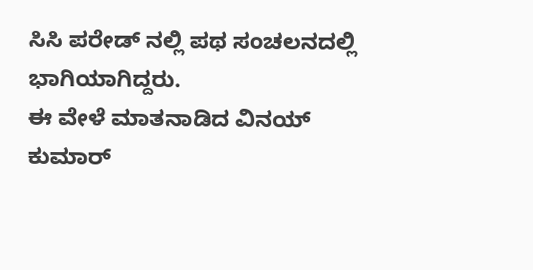ಸಿಸಿ ಪರೇಡ್ ನಲ್ಲಿ ಪಥ ಸಂಚಲನದಲ್ಲಿ ಭಾಗಿಯಾಗಿದ್ದರು.
ಈ ವೇಳೆ ಮಾತನಾಡಿದ ವಿನಯ್ ಕುಮಾರ್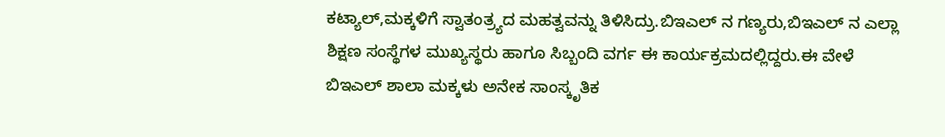ಕಟ್ಯಾಲ್,ಮಕ್ಕಳಿಗೆ ಸ್ವಾತಂತ್ರ್ಯದ ಮಹತ್ವವನ್ನು ತಿಳಿಸಿದ್ರು.ಬಿಇಎಲ್ ನ ಗಣ್ಯರು,ಬಿಇಎಲ್ ನ ಎಲ್ಲಾ ಶಿಕ್ಷಣ ಸಂಸ್ಥೆಗಳ ಮುಖ್ಯಸ್ಥರು ಹಾಗೂ ಸಿಬ್ಬಂದಿ ವರ್ಗ ಈ ಕಾರ್ಯಕ್ರಮದಲ್ಲಿದ್ದರು.ಈ ವೇಳೆ ಬಿಇಎಲ್ ಶಾಲಾ ಮಕ್ಕಳು ಅನೇಕ ಸಾಂಸ್ಕೃತಿಕ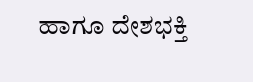ಹಾಗೂ ದೇಶಭಕ್ತಿ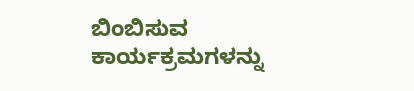ಬಿಂಬಿಸುವ ಕಾರ್ಯಕ್ರಮಗಳನ್ನು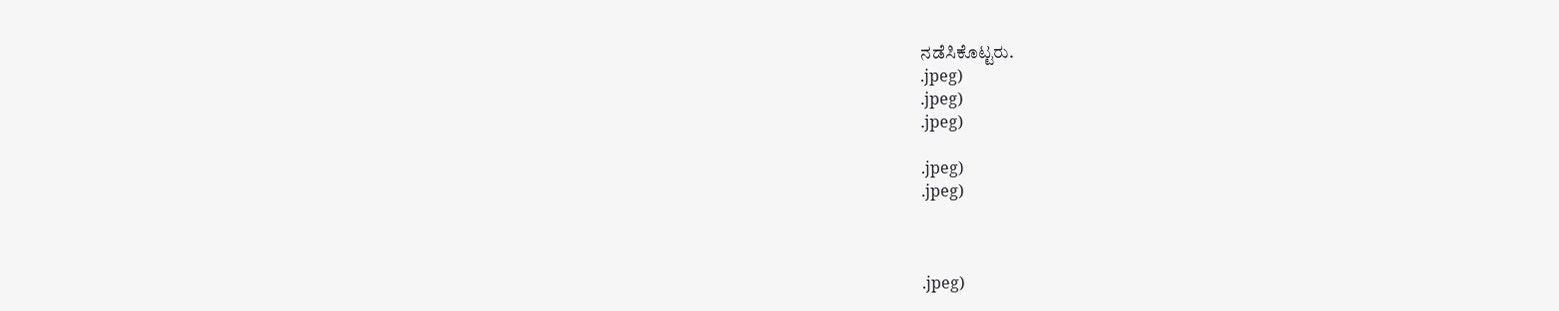ನಡೆಸಿಕೊಟ್ಟರು.
.jpeg)
.jpeg)
.jpeg)

.jpeg)
.jpeg)



.jpeg)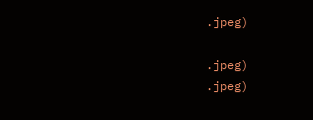.jpeg)

.jpeg)
.jpeg)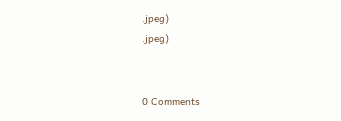.jpeg)
.jpeg)


0 Comments